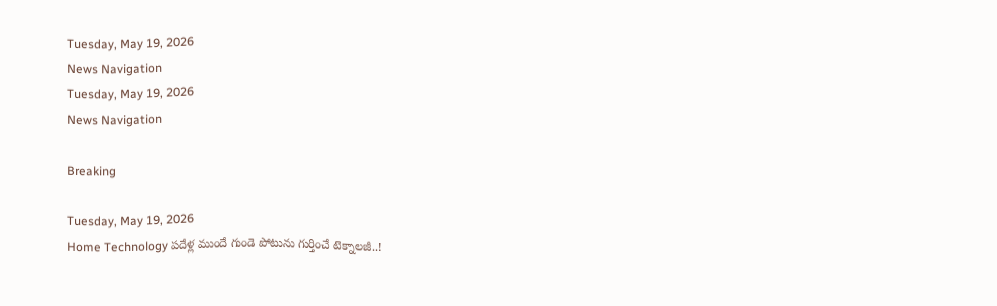Tuesday, May 19, 2026
News Navigation
Tuesday, May 19, 2026
News Navigation

Breaking

Tuesday, May 19, 2026
Home Technology పదేళ్ల ముందే గుండె పోటును గుర్తించే టెక్నాలజీ..!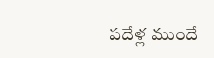పదేళ్ల ముందే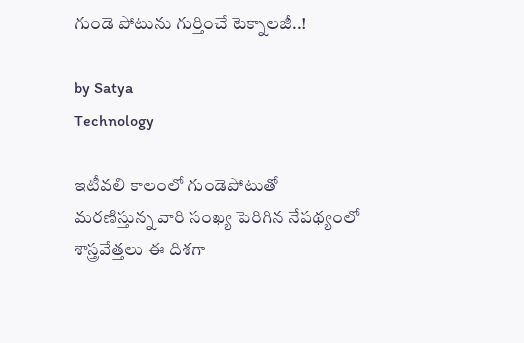గుండె పోటును గుర్తించే టెక్నాలజీ..!

by Satya
Technology

ఇటీవలి కాలంలో గుండెపోటుతో మరణిస్తున్న వారి సంఖ్య పెరిగిన నేపథ్యంలో శాస్త్రవేత్తలు ఈ దిశగా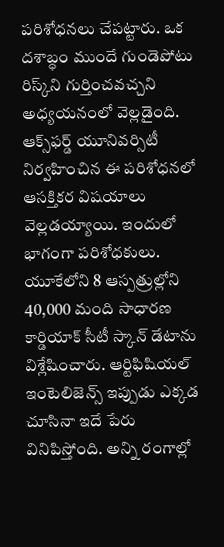పరిశోధనలు చేపట్టారు. ఒక దశాబ్ధం ముందే గుండెపోటు రిస్క్‌ని గుర్తించవచ్చని అధ్యయనంలో వెల్లడైంది. ఆక్స్‌ఫర్డ్‌ యూనివర్సిటీ నిర్వహించిన ఈ పరిశోధనలో ఆసక్తికర విషయాలు వెల్లడయ్యాయి. ఇందులో భాగంగా పరిశోధకులు. యూకేలోని 8 ఆస్పత్రుల్లోని 40,000 మంది సాధారణ కార్డియాక్ సీటీ స్కాన్ డేటాను విశ్లేషించారు. ఆర్టిఫిషియల్‌ ఇంటెలిజెన్స్‌ ఇప్పుడు ఎక్కడ చూసినా ఇదే పేరు వినిపిస్తోంది. అన్ని రంగాల్లో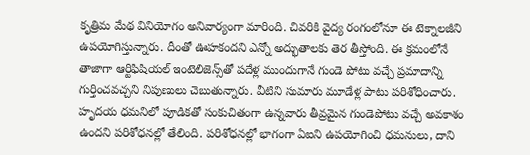కృత్రిమ మేథ వినియోగం అనివార్యంగా మారింది. చివరికి వైద్య రంగంలోనూ ఈ టెక్నాలజీని ఉపయోగిస్తున్నారు. దీంతో ఊహకందని ఎన్నో అద్భుతాలకు తెర తీస్తోంది. ఈ క్రమంలోనే తాజాగా ఆర్టిఫిషియల్ ఇంటెలిజెన్స్‌తో పదేళ్ల ముందుగానే గుండె పోటు వచ్చే ప్రమాదాన్ని గుర్తించవచ్చని నిపుణులు చెబుతున్నారు. వీటిని సుమారు మూడేళ్ల పాటు పరిశోధించారు. హృదయ ధమనిలో పూడికతో సంకుచితంగా ఉన్నవారు తీవ్రమైన గుండెపోటు వచ్చే అవకాశం ఉందని పరిశోధనల్లో తేలింది. పరిశోధనల్లో భాగంగా ఏఐని ఉపయోగించి ధమనులు, దాని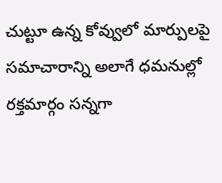చుట్టూ ఉన్న కోవ్వులో మార్పులపై సమాచారాన్ని అలాగే ధమనుల్లో రక్తమార్గం సన్నగా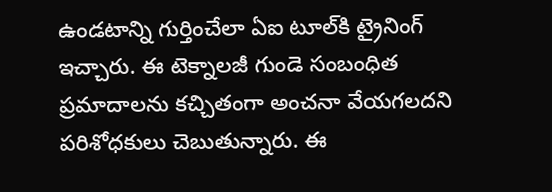ఉండటాన్ని గుర్తించేలా ఏఐ టూల్‌కి ట్రైనింగ్ ఇచ్చారు. ఈ టెక్నాలజీ గుండె సంబంధిత ప్రమాదాలను కచ్చితంగా అంచనా వేయగలదని పరిశోధకులు చెబుతున్నారు. ఈ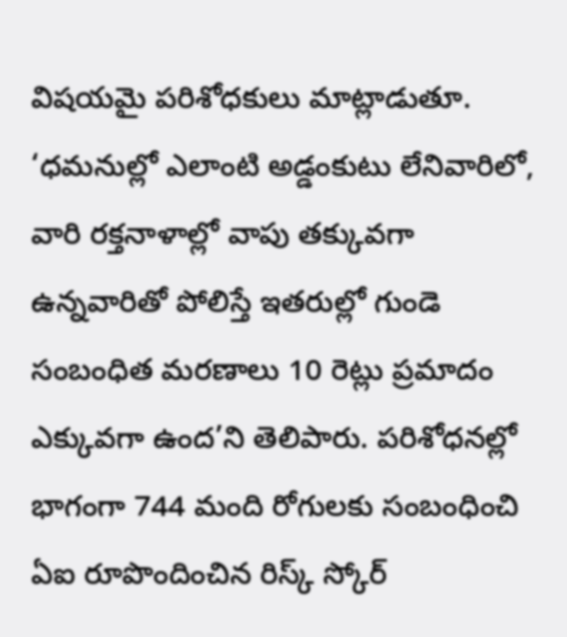విషయమై పరిశోధకులు మాట్లాడుతూ. ‘ధమనుల్లో ఎలాంటి అడ్డంకుటు లేనివారిలో, వారి రక్తనాళాల్లో వాపు తక్కువగా ఉన్నవారితో పోలిస్తే ఇతరుల్లో గుండె సంబంధిత మరణాలు 10 రెట్లు ప్రమాదం ఎక్కువగా ఉంద’ని తెలిపారు. పరిశోధనల్లో భాగంగా 744 మంది రోగులకు సంబంధించి ఏఐ రూపొందించిన రిస్క్‌ స్కోర్‌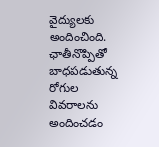వైద్యులకు అందించింది. ఛాతీనొప్పితో బాధపడుతున్న రోగుల వివరాలను అందించడం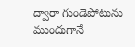ద్వారా గుండెపోటును ముందుగానే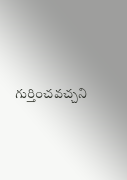గుర్తించవచ్చని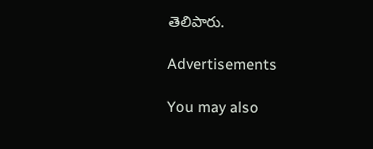తెలిపారు.

Advertisements

You may also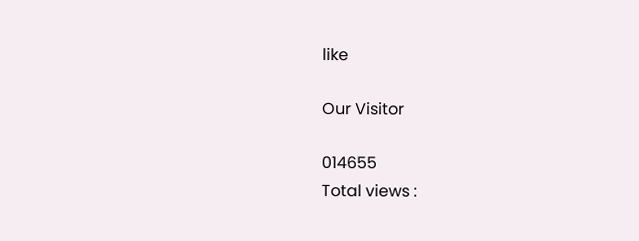like

Our Visitor

014655
Total views :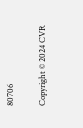80706

Copyright © 2024 CVR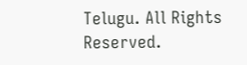Telugu. All Rights Reserved.